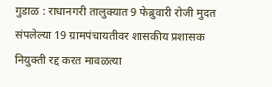गुडाळ : राधानगरी तालुक्यात 9 फेब्रुवारी रोजी मुदत संपलेल्या 19 ग्रामपंचायतीवर शासकीय प्रशासक नियुक्ती रद्द करत मावळत्या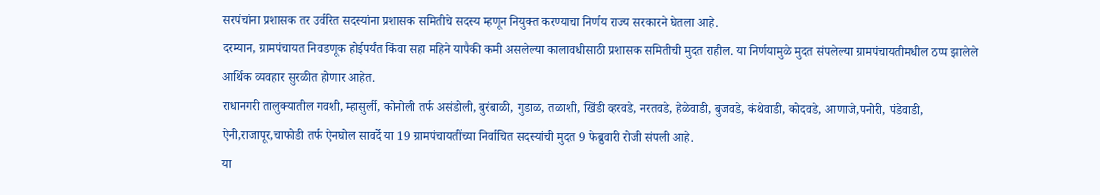सरपंचांना प्रशासक तर उर्वरित सदस्यांना प्रशासक समितीचे सदस्य म्हणून नियुक्त करण्याचा निर्णय राज्य सरकारने घेतला आहे.
दरम्यान, ग्रामपंचायत निवडणूक होईपर्यंत किंवा सहा महिने यापैकी कमी असलेल्या कालावधीसाठी प्रशासक समितीची मुदत राहील. या निर्णयामुळे मुदत संपलेल्या ग्रामपंचायतीमधील ठप्प झालेले आर्थिक व्यवहार सुरळीत होणार आहेत.
राधानगरी तालुक्यातील गवशी, म्हासुर्ली, कोनोली तर्फ असंडोली, बुरंबाळी, गुडाळ, तळाशी, खिंडी व्हरवडे, नरतवडे, हेळेवाडी, बुजवडे, कंथेवाडी, कोदवडे, आणाजे,पनोरी, पंडेवाडी, ऐनी,राजापूर,चाफोडी तर्फ ऐनघोल सावर्दे या 19 ग्रामपंचायतींच्या निर्वाचित सदस्यांची मुदत 9 फेब्रुवारी रोजी संपली आहे.
या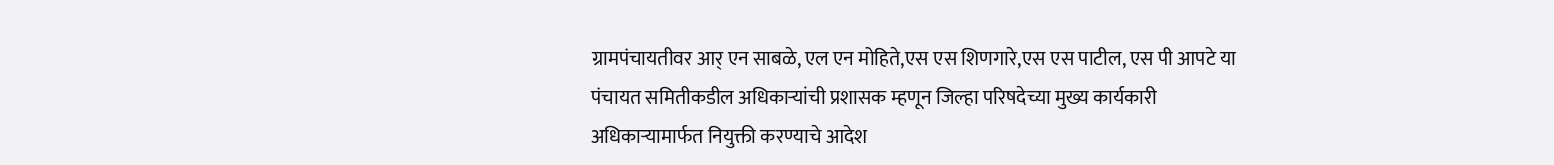ग्रामपंचायतीवर आर् एन साबळे, एल एन मोहिते,एस एस शिणगारे,एस एस पाटील, एस पी आपटे या पंचायत समितीकडील अधिकाऱ्यांची प्रशासक म्हणून जिल्हा परिषदेच्या मुख्य कार्यकारी अधिकाऱ्यामार्फत नियुक्ती करण्याचे आदेश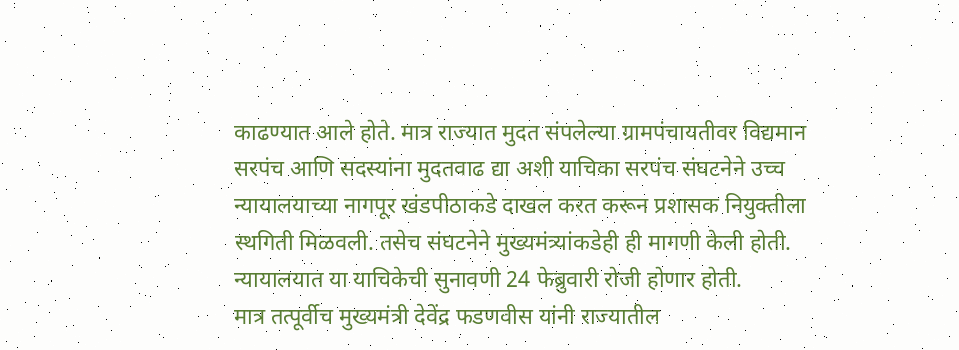काढण्यात आले होते. मात्र राज्यात मुदत संपलेल्या ग्रामपंचायतीवर विद्यमान सरपंच आणि सदस्यांना मुदतवाढ द्या अशी याचिका सरपंच संघटनेने उच्च न्यायालयाच्या नागपूर खंडपीठाकडे दाखल करत करून प्रशासक नियुक्तीला स्थगिती मिळवली. तसेच संघटनेने मुख्यमंत्र्यांकडेही ही मागणी केली होती.
न्यायालयात या याचिकेची सुनावणी 24 फेब्रुवारी रोजी होणार होती.
मात्र तत्पूर्वीच मुख्यमंत्री देवेंद्र फडणवीस यांनी राज्यातील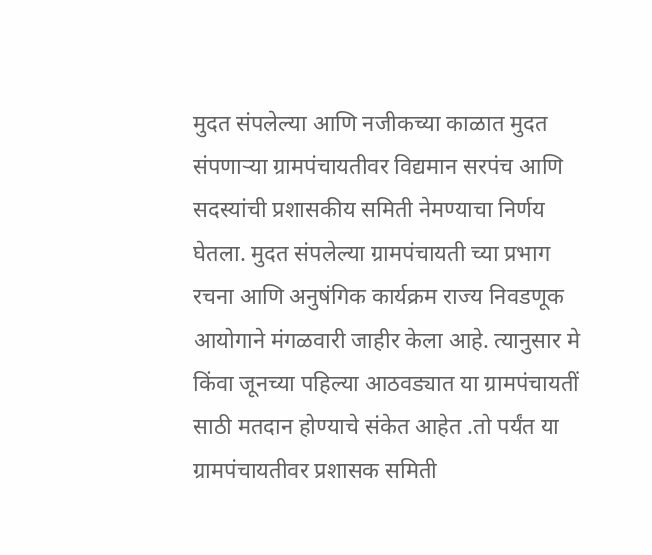मुदत संपलेल्या आणि नजीकच्या काळात मुदत संपणाऱ्या ग्रामपंचायतीवर विद्यमान सरपंच आणि सदस्यांची प्रशासकीय समिती नेमण्याचा निर्णय घेतला. मुदत संपलेल्या ग्रामपंचायती च्या प्रभाग रचना आणि अनुषंगिक कार्यक्रम राज्य निवडणूक आयोगाने मंगळवारी जाहीर केला आहे. त्यानुसार मे किंवा जूनच्या पहिल्या आठवड्यात या ग्रामपंचायतीं साठी मतदान होण्याचे संकेत आहेत .तो पर्यंत या ग्रामपंचायतीवर प्रशासक समिती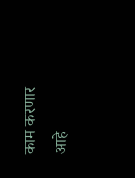काम करणार आहे